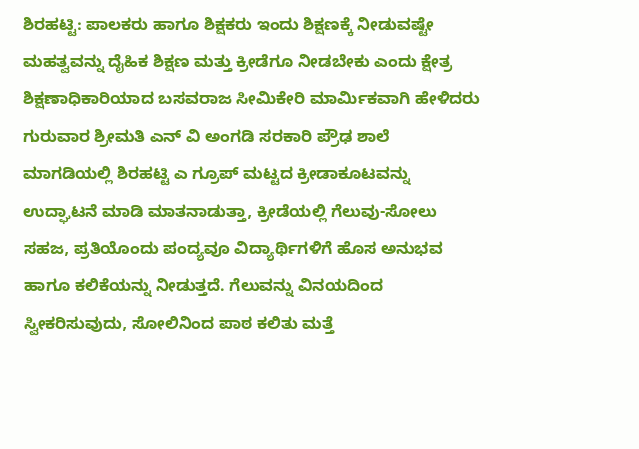ಶಿರಹಟ್ಟಿ: ಪಾಲಕರು ಹಾಗೂ ಶಿಕ್ಷಕರು ಇಂದು ಶಿಕ್ಷಣಕ್ಕೆ ನೀಡುವಷ್ಟೇ ಮಹತ್ವವನ್ನು ದೈಹಿಕ ಶಿಕ್ಷಣ ಮತ್ತು ಕ್ರೀಡೆಗೂ ನೀಡಬೇಕು ಎಂದು ಕ್ಷೇತ್ರ ಶಿಕ್ಷಣಾಧಿಕಾರಿಯಾದ ಬಸವರಾಜ ಸೀಮಿಕೇರಿ ಮಾರ್ಮಿಕವಾಗಿ ಹೇಳಿದರು
ಗುರುವಾರ ಶ್ರೀಮತಿ ಎನ್ ವಿ ಅಂಗಡಿ ಸರಕಾರಿ ಪ್ರೌಢ ಶಾಲೆ ಮಾಗಡಿಯಲ್ಲಿ ಶಿರಹಟ್ಟಿ ಎ ಗ್ರೂಪ್ ಮಟ್ಟದ ಕ್ರೀಡಾಕೂಟವನ್ನು ಉದ್ಘಾಟನೆ ಮಾಡಿ ಮಾತನಾಡುತ್ತಾ, ಕ್ರೀಡೆಯಲ್ಲಿ ಗೆಲುವು-ಸೋಲು ಸಹಜ, ಪ್ರತಿಯೊಂದು ಪಂದ್ಯವೂ ವಿದ್ಯಾರ್ಥಿಗಳಿಗೆ ಹೊಸ ಅನುಭವ ಹಾಗೂ ಕಲಿಕೆಯನ್ನು ನೀಡುತ್ತದೆ. ಗೆಲುವನ್ನು ವಿನಯದಿಂದ ಸ್ವೀಕರಿಸುವುದು, ಸೋಲಿನಿಂದ ಪಾಠ ಕಲಿತು ಮತ್ತೆ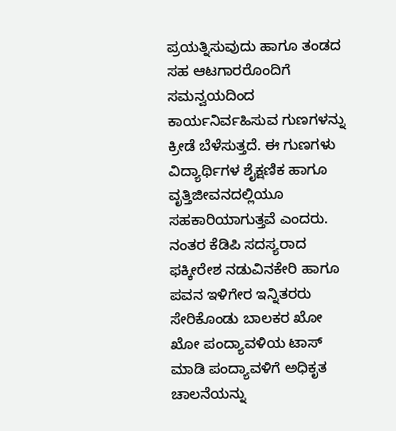ಪ್ರಯತ್ನಿಸುವುದು ಹಾಗೂ ತಂಡದ ಸಹ ಆಟಗಾರರೊಂದಿಗೆ ಸಮನ್ವಯದಿಂದ ಕಾರ್ಯನಿರ್ವಹಿಸುವ ಗುಣಗಳನ್ನು ಕ್ರೀಡೆ ಬೆಳೆಸುತ್ತದೆ. ಈ ಗುಣಗಳು ವಿದ್ಯಾರ್ಥಿಗಳ ಶೈಕ್ಷಣಿಕ ಹಾಗೂ ವೃತ್ತಿಜೀವನದಲ್ಲಿಯೂ ಸಹಕಾರಿಯಾಗುತ್ತವೆ ಎಂದರು.
ನಂತರ ಕೆಡಿಪಿ ಸದಸ್ಯರಾದ ಫಕ್ಕೀರೇಶ ನಡುವಿನಕೇರಿ ಹಾಗೂ ಪವನ ಇಳಿಗೇರ ಇನ್ನಿತರರು ಸೇರಿಕೊಂಡು ಬಾಲಕರ ಖೋ ಖೋ ಪಂದ್ಯಾವಳಿಯ ಟಾಸ್ ಮಾಡಿ ಪಂದ್ಯಾವಳಿಗೆ ಅಧಿಕೃತ ಚಾಲನೆಯನ್ನು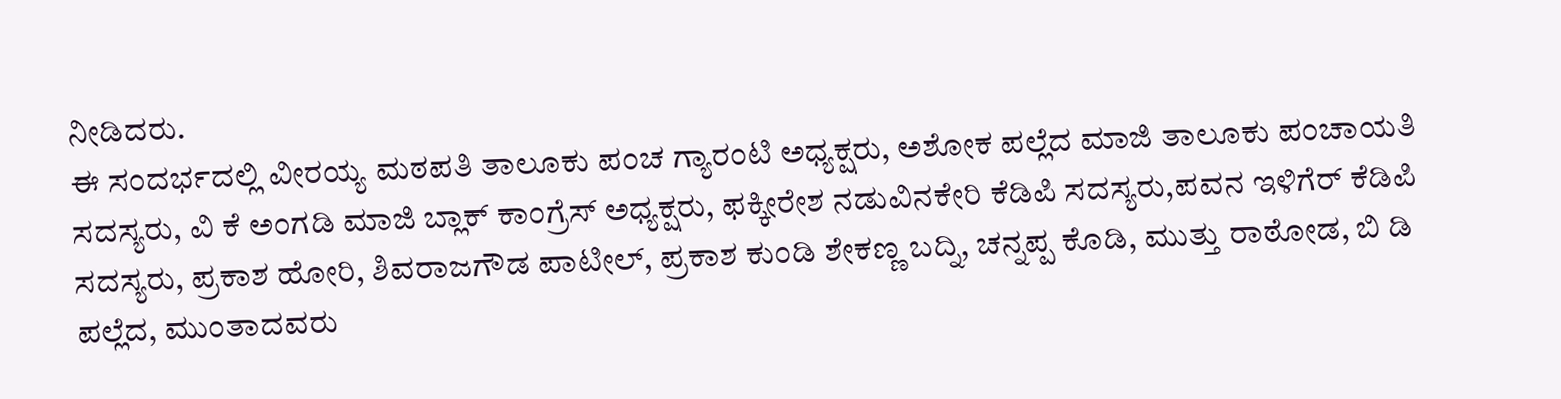ನೀಡಿದರು.
ಈ ಸಂದರ್ಭದಲ್ಲಿ ವೀರಯ್ಯ ಮಠಪತಿ ತಾಲೂಕು ಪಂಚ ಗ್ಯಾರಂಟಿ ಅಧ್ಯಕ್ಷರು, ಅಶೋಕ ಪಲ್ಲೆದ ಮಾಜಿ ತಾಲೂಕು ಪಂಚಾಯತಿ ಸದಸ್ಯರು, ವಿ ಕೆ ಅಂಗಡಿ ಮಾಜಿ ಬ್ಲಾಕ್ ಕಾಂಗ್ರೆಸ್ ಅಧ್ಯಕ್ಷರು, ಫಕ್ಕೀರೇಶ ನಡುವಿನಕೇರಿ ಕೆಡಿಪಿ ಸದಸ್ಯರು,ಪವನ ಇಳಿಗೆರ್ ಕೆಡಿಪಿ ಸದಸ್ಯರು, ಪ್ರಕಾಶ ಹೋರಿ, ಶಿವರಾಜಗೌಡ ಪಾಟೀಲ್, ಪ್ರಕಾಶ ಕುಂಡಿ ಶೇಕಣ್ಣ ಬದ್ನಿ, ಚನ್ನಪ್ಪ ಕೊಡಿ, ಮುತ್ತು ರಾಠೋಡ, ಬಿ ಡಿ ಪಲ್ಲೆದ, ಮುಂತಾದವರು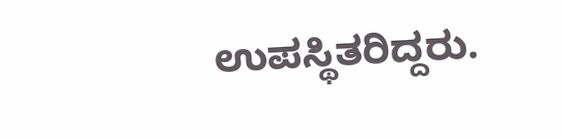ಉಪಸ್ಥಿತರಿದ್ದರು.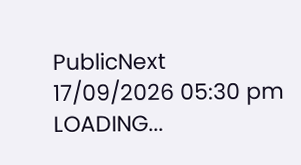PublicNext
17/09/2026 05:30 pm
LOADING...